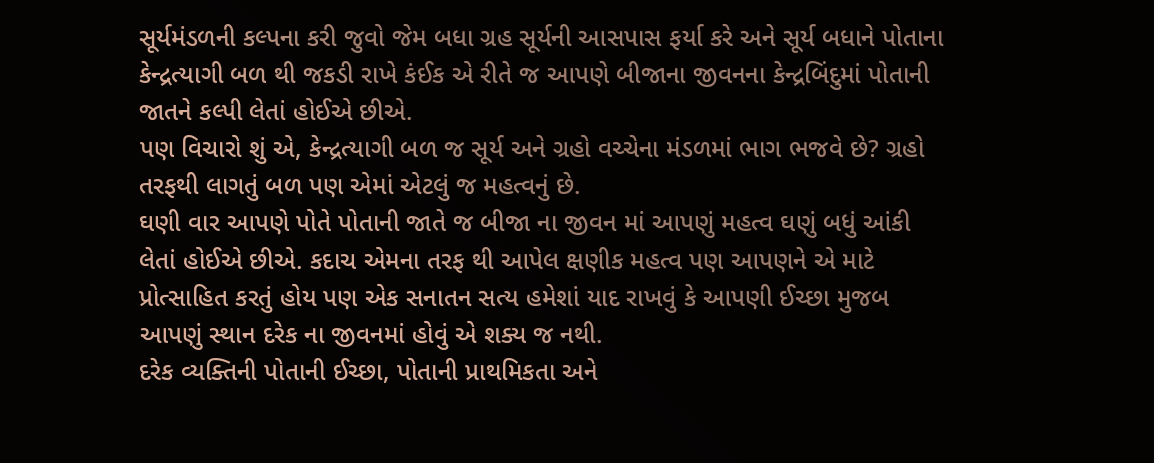સૂર્યમંડળની કલ્પના કરી જુવો જેમ બધા ગ્રહ સૂર્યની આસપાસ ફર્યા કરે અને સૂર્ય બધાને પોતાના કેન્દ્રત્યાગી બળ થી જકડી રાખે કંઈક એ રીતે જ આપણે બીજાના જીવનના કેન્દ્રબિંદુમાં પોતાની જાતને કલ્પી લેતાં હોઈએ છીએ.
પણ વિચારો શું એ, કેન્દ્રત્યાગી બળ જ સૂર્ય અને ગ્રહો વચ્ચેના મંડળમાં ભાગ ભજવે છે? ગ્રહો તરફથી લાગતું બળ પણ એમાં એટલું જ મહત્વનું છે.
ઘણી વાર આપણે પોતે પોતાની જાતે જ બીજા ના જીવન માં આપણું મહત્વ ઘણું બધું આંકી લેતાં હોઈએ છીએ. કદાચ એમના તરફ થી આપેલ ક્ષણીક મહત્વ પણ આપણને એ માટે પ્રોત્સાહિત કરતું હોય પણ એક સનાતન સત્ય હમેશાં યાદ રાખવું કે આપણી ઈચ્છા મુજબ આપણું સ્થાન દરેક ના જીવનમાં હોવું એ શક્ય જ નથી.
દરેક વ્યક્તિની પોતાની ઈચ્છા, પોતાની પ્રાથમિકતા અને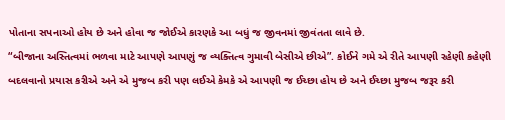પોતાના સપનાઓ હોય છે અને હોવા જ જોઈએ કારણકે આ બધું જ જીવનમાં જીવંતતા લાવે છે.
“બીજાના અસ્તિત્વમાં ભળવા માટે આપણે આપણું જ વ્યક્તિત્વ ગુમાવી બેસીએ છીએ”. કોઈને ગમે એ રીતે આપણી રહેણી કહેણી બદલવાનો પ્રયાસ કરીએ અને એ મુજબ કરી પણ લઈએ કેમકે એ આપણી જ ઈચ્છા હોય છે અને ઈચ્છા મુજબ જરૂર કરી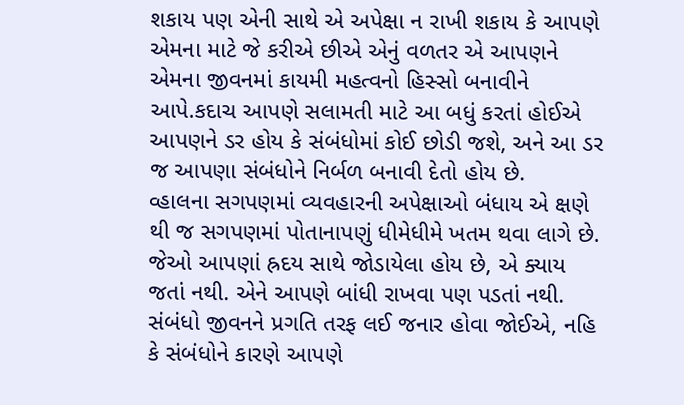શકાય પણ એની સાથે એ અપેક્ષા ન રાખી શકાય કે આપણે એમના માટે જે કરીએ છીએ એનું વળતર એ આપણને એમના જીવનમાં કાયમી મહત્વનો હિસ્સો બનાવીને આપે.કદાચ આપણે સલામતી માટે આ બધું કરતાં હોઈએ આપણને ડર હોય કે સંબંધોમાં કોઈ છોડી જશે, અને આ ડર જ આપણા સંબંધોને નિર્બળ બનાવી દેતો હોય છે.
વ્હાલના સગપણમાં વ્યવહારની અપેક્ષાઓ બંધાય એ ક્ષણે થી જ સગપણમાં પોતાનાપણું ધીમેધીમે ખતમ થવા લાગે છે.
જેઓ આપણાં હ્રદય સાથે જોડાયેલા હોય છે, એ ક્યાય જતાં નથી. એને આપણે બાંધી રાખવા પણ પડતાં નથી. સંબંધો જીવનને પ્રગતિ તરફ લઈ જનાર હોવા જોઈએ, નહિ કે સંબંધોને કારણે આપણે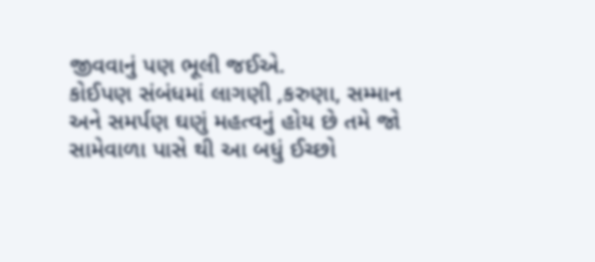જીવવાનું પણ ભૂલી જઈએ.
કોઈપણ સંબંધમાં લાગણી ,કરુણા, સમ્માન અને સમર્પણ ઘણું મહત્વનું હોય છે તમે જો સામેવાળા પાસે થી આ બધું ઈચ્છો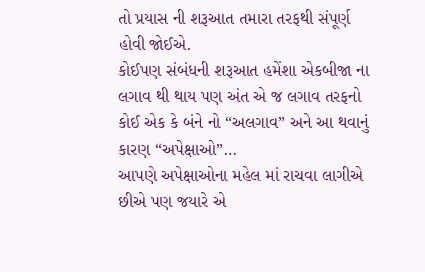તો પ્રયાસ ની શરૂઆત તમારા તરફથી સંપૂર્ણ હોવી જોઈએ.
કોઈપણ સંબંધની શરૂઆત હમેંશા એકબીજા ના લગાવ થી થાય પણ અંત એ જ લગાવ તરફનો કોઈ એક કે બંને નો “અલગાવ” અને આ થવાનું કારણ “અપેક્ષાઓ”…
આપણે અપેક્ષાઓના મહેલ માં રાચવા લાગીએ છીએ પણ જયારે એ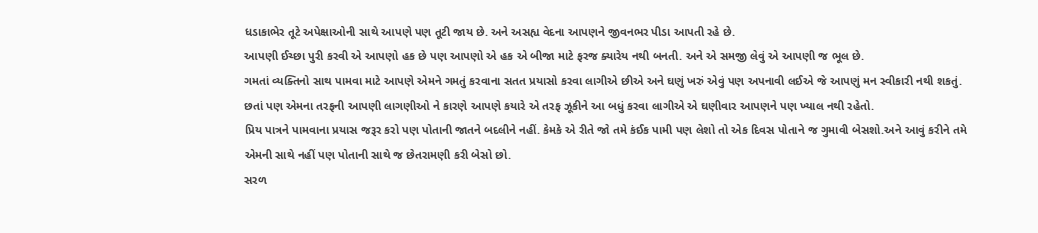ધડાકાભેર તૂટે અપેક્ષાઓની સાથે આપણે પણ તૂટી જાય છે. અને અસહ્ય વેદના આપણને જીવનભર પીડા આપતી રહે છે.
આપણી ઈચ્છા પુરી કરવી એ આપણો હક છે પણ આપણો એ હક એ બીજા માટે ફરજ ક્યારેય નથી બનતી. અને એ સમજી લેવું એ આપણી જ ભૂલ છે.
ગમતાં વ્યક્તિનો સાથ પામવા માટે આપણે એમને ગમતું કરવાના સતત પ્રયાસો કરવા લાગીએ છીએ અને ઘણું ખરું એવું પણ અપનાવી લઈએ જે આપણું મન સ્વીકારી નથી શકતું. છતાં પણ એમના તરફની આપણી લાગણીઓ ને કારણે આપણે કયારે એ તરફ ઝૂકીને આ બધું કરવા લાગીએ એ ઘણીવાર આપણને પણ ખ્યાલ નથી રહેતો.
પ્રિય પાત્રને પામવાના પ્રયાસ જરૂર કરો પણ પોતાની જાતને બદલીને નહીં. કેમકે એ રીતે જો તમે કંઈક પામી પણ લેશો તો એક દિવસ પોતાને જ ગુમાવી બેસશો.અને આવું કરીને તમે એમની સાથે નહીં પણ પોતાની સાથે જ છેતરામણી કરી બેસો છો.
સરળ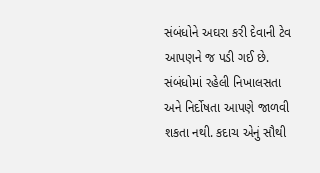સંબંધોને અઘરા કરી દેવાની ટેવ આપણને જ પડી ગઈ છે. સંબંધોમાં રહેલી નિખાલસતા અને નિર્દોષતા આપણે જાળવી શકતા નથી. કદાચ એનું સૌથી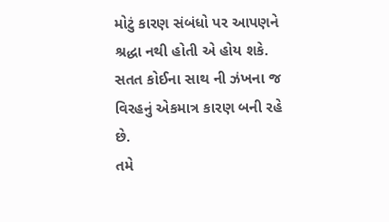મોટું કારણ સંબંધો પર આપણને શ્રદ્ધા નથી હોતી એ હોય શકે. સતત કોઈના સાથ ની ઝંખના જ વિરહનું એકમાત્ર કારણ બની રહે છે.
તમે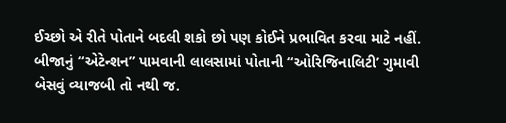ઈચ્છો એ રીતે પોતાને બદલી શકો છો પણ કોઈને પ્રભાવિત કરવા માટે નહીં.
બીજાનું “એટેન્શન” પામવાની લાલસામાં પોતાની “ઓરિજિનાલિટી’ ગુમાવી બેસવું વ્યાજબી તો નથી જ.